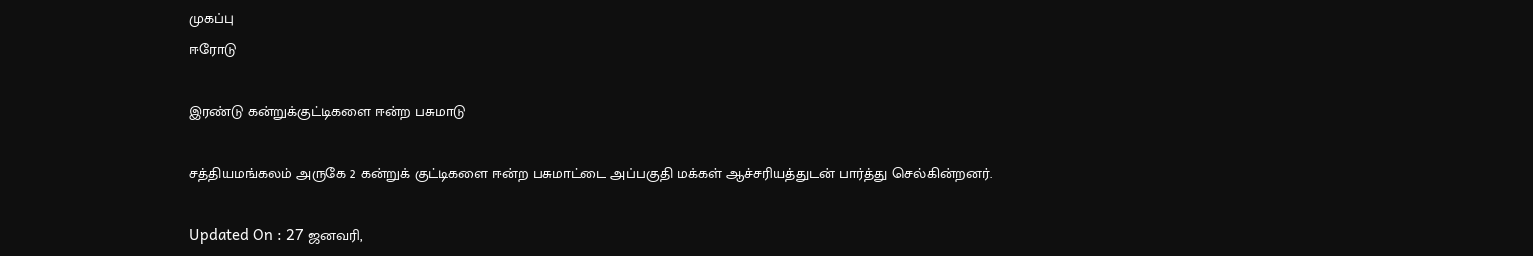முகப்பு
ஈரோடு

இரண்டு கன்றுக்குட்டிகளை ஈன்ற பசுமாடு

சத்தியமங்கலம் அருகே 2 கன்றுக் குட்டிகளை ஈன்ற பசுமாட்டை அப்பகுதி மக்கள் ஆச்சரியத்துடன் பார்த்து செல்கின்றனர்.

Updated On : 27 ஜனவரி,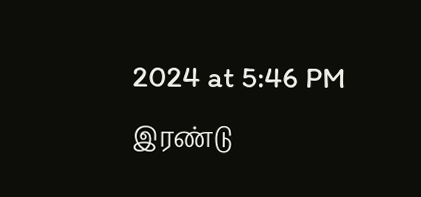2024 at 5:46 PM
இரண்டு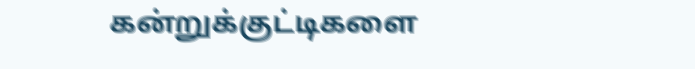கன்றுக்குட்டிகளை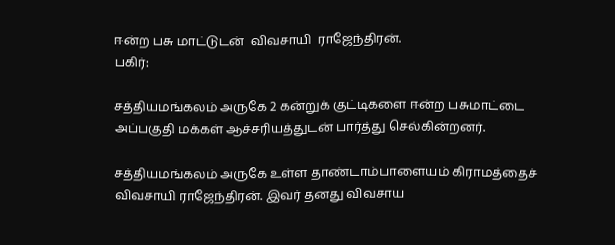ஈன்ற பசு மாட்டுடன்  விவசாயி  ராஜேந்திரன்.
பகிர்:

சத்தியமங்கலம் அருகே 2 கன்றுக் குட்டிகளை ஈன்ற பசுமாட்டை அப்பகுதி மக்கள் ஆச்சரியத்துடன் பார்த்து செல்கின்றனர்.

சத்தியமங்கலம் அருகே உள்ள தாண்டாம்பாளையம் கிராமத்தைச் விவசாயி ராஜேந்திரன். இவர் தனது விவசாய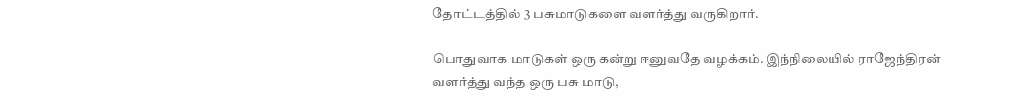தோட்டத்தில் 3 பசுமாடுகளை வளர்த்து வருகிறார்.

பொதுவாக மாடுகள் ஒரு கன்று ஈனுவதே வழக்கம். இந்நிலையில் ராஜேந்திரன் வளர்த்து வந்த ஒரு பசு மாடு,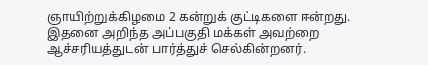ஞாயிற்றுக்கிழமை 2 கன்றுக் குட்டிகளை ஈன்றது. இதனை அறிந்த அப்பகுதி மக்கள் அவற்றை ஆச்சரியத்துடன் பார்த்துச் செல்கின்றனர்.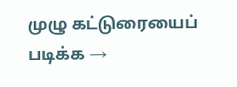முழு கட்டுரையைப் படிக்க →